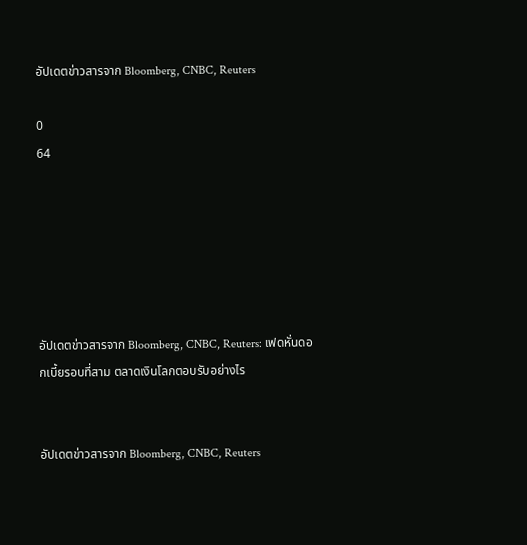อัปเดตข่าวสารจาก Bloomberg, CNBC, Reuters

0
64






อัปเดตข่าวสารจาก Bloomberg, CNBC, Reuters: เฟดหั่นดอกเบี้ยรอบที่สาม ตลาดเงินโลกตอบรับอย่างไร


อัปเดตข่าวสารจาก Bloomberg, CNBC, Reuters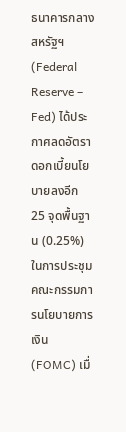ธนาคารกลางสหรัฐฯ (Federal Reserve – Fed) ได้ประกาศลดอัตราดอกเบี้ยนโยบายลงอีก 25 จุดพื้นฐาน (0.25%) ในการประชุมคณะกรรมการนโยบายการเงิน (FOMC) เมื่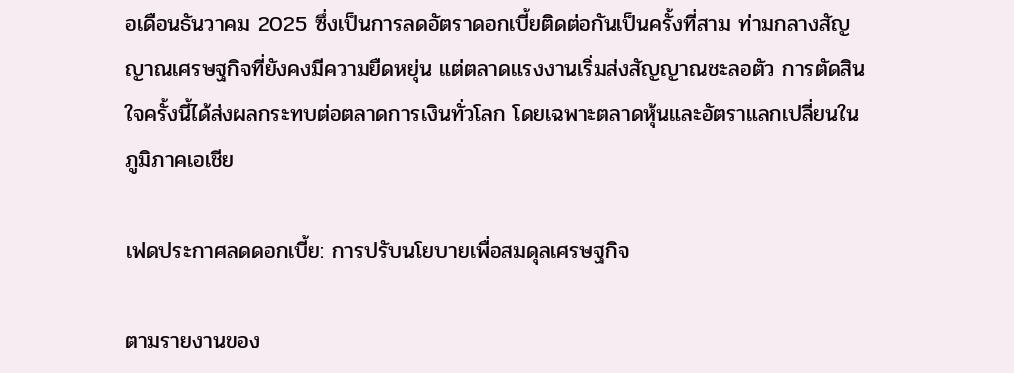อเดือนธันวาคม 2025 ซึ่งเป็นการลดอัตราดอกเบี้ยติดต่อกันเป็นครั้งที่สาม ท่ามกลางสัญญาณเศรษฐกิจที่ยังคงมีความยืดหยุ่น แต่ตลาดแรงงานเริ่มส่งสัญญาณชะลอตัว การตัดสินใจครั้งนี้ได้ส่งผลกระทบต่อตลาดการเงินทั่วโลก โดยเฉพาะตลาดหุ้นและอัตราแลกเปลี่ยนในภูมิภาคเอเชีย

เฟดประกาศลดดอกเบี้ย: การปรับนโยบายเพื่อสมดุลเศรษฐกิจ

ตามรายงานของ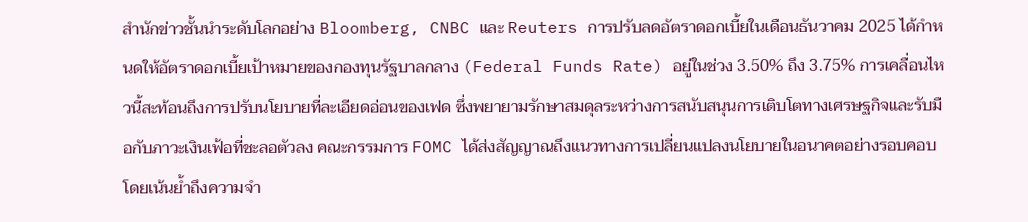สำนักข่าวชั้นนำระดับโลกอย่าง Bloomberg, CNBC และ Reuters การปรับลดอัตราดอกเบี้ยในเดือนธันวาคม 2025 ได้กำหนดให้อัตราดอกเบี้ยเป้าหมายของกองทุนรัฐบาลกลาง (Federal Funds Rate) อยู่ในช่วง 3.50% ถึง 3.75% การเคลื่อนไหวนี้สะท้อนถึงการปรับนโยบายที่ละเอียดอ่อนของเฟด ซึ่งพยายามรักษาสมดุลระหว่างการสนับสนุนการเติบโตทางเศรษฐกิจและรับมือกับภาวะเงินเฟ้อที่ชะลอตัวลง คณะกรรมการ FOMC ได้ส่งสัญญาณถึงแนวทางการเปลี่ยนแปลงนโยบายในอนาคตอย่างรอบคอบ โดยเน้นย้ำถึงความจำ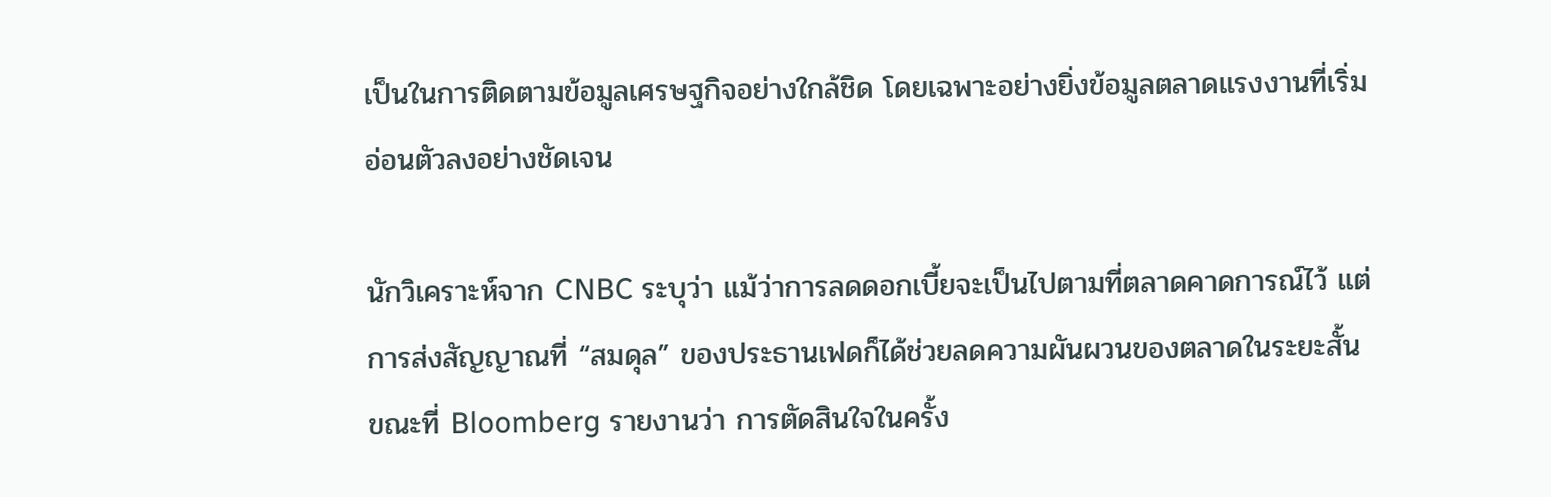เป็นในการติดตามข้อมูลเศรษฐกิจอย่างใกล้ชิด โดยเฉพาะอย่างยิ่งข้อมูลตลาดแรงงานที่เริ่มอ่อนตัวลงอย่างชัดเจน

นักวิเคราะห์จาก CNBC ระบุว่า แม้ว่าการลดดอกเบี้ยจะเป็นไปตามที่ตลาดคาดการณ์ไว้ แต่การส่งสัญญาณที่ “สมดุล” ของประธานเฟดก็ได้ช่วยลดความผันผวนของตลาดในระยะสั้น ขณะที่ Bloomberg รายงานว่า การตัดสินใจในครั้ง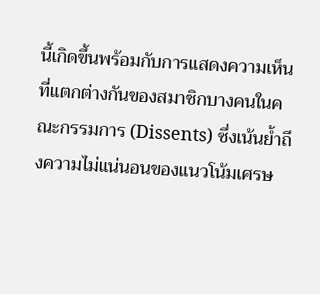นี้เกิดขึ้นพร้อมกับการแสดงความเห็นที่แตกต่างกันของสมาชิกบางคนในคณะกรรมการ (Dissents) ซึ่งเน้นย้ำถึงความไม่แน่นอนของแนวโน้มเศรษ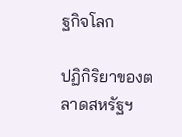ฐกิจโลก

ปฏิกิริยาของตลาดสหรัฐฯ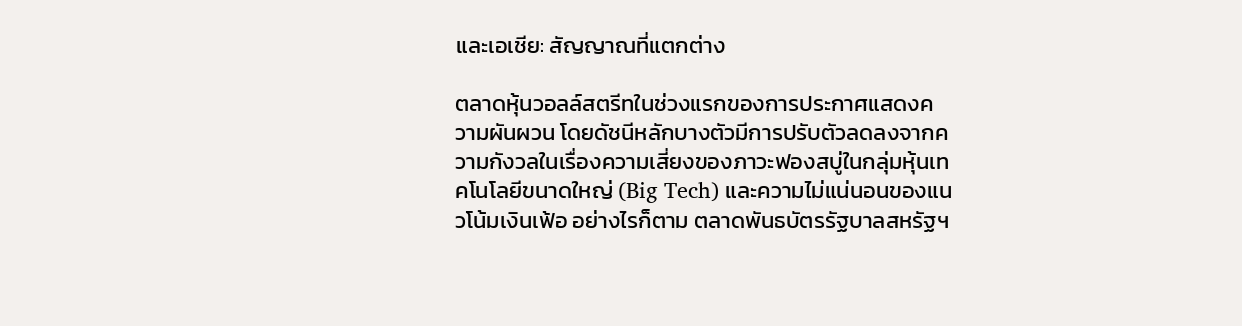และเอเชีย: สัญญาณที่แตกต่าง

ตลาดหุ้นวอลล์สตรีทในช่วงแรกของการประกาศแสดงความผันผวน โดยดัชนีหลักบางตัวมีการปรับตัวลดลงจากความกังวลในเรื่องความเสี่ยงของภาวะฟองสบู่ในกลุ่มหุ้นเทคโนโลยีขนาดใหญ่ (Big Tech) และความไม่แน่นอนของแนวโน้มเงินเฟ้อ อย่างไรก็ตาม ตลาดพันธบัตรรัฐบาลสหรัฐฯ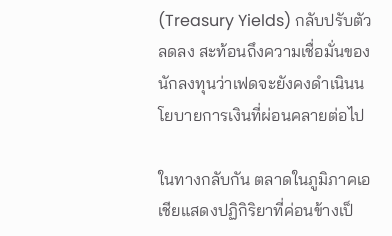(Treasury Yields) กลับปรับตัวลดลง สะท้อนถึงความเชื่อมั่นของนักลงทุนว่าเฟดจะยังคงดำเนินนโยบายการเงินที่ผ่อนคลายต่อไป

ในทางกลับกัน ตลาดในภูมิภาคเอเชียแสดงปฏิกิริยาที่ค่อนข้างเป็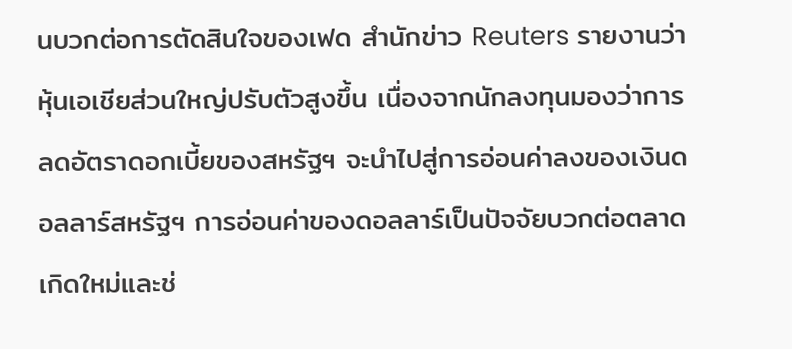นบวกต่อการตัดสินใจของเฟด สำนักข่าว Reuters รายงานว่า หุ้นเอเชียส่วนใหญ่ปรับตัวสูงขึ้น เนื่องจากนักลงทุนมองว่าการลดอัตราดอกเบี้ยของสหรัฐฯ จะนำไปสู่การอ่อนค่าลงของเงินดอลลาร์สหรัฐฯ การอ่อนค่าของดอลลาร์เป็นปัจจัยบวกต่อตลาดเกิดใหม่และช่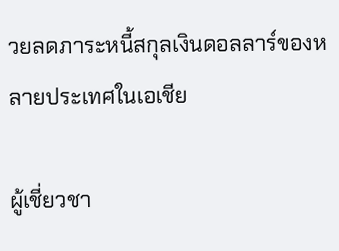วยลดภาระหนี้สกุลเงินดอลลาร์ของหลายประเทศในเอเชีย

ผู้เชี่ยวชา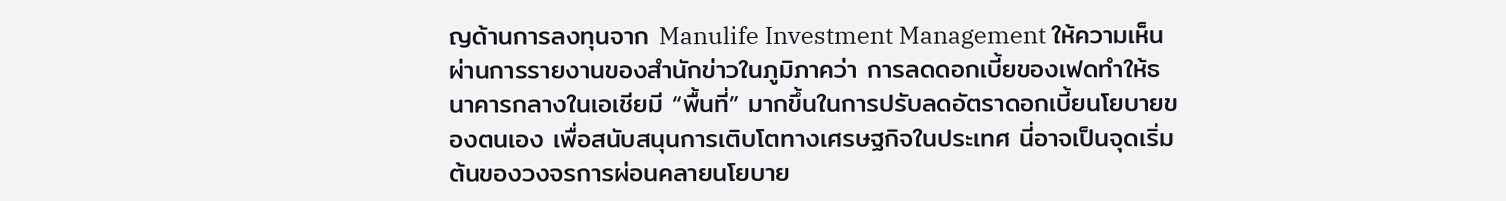ญด้านการลงทุนจาก Manulife Investment Management ให้ความเห็นผ่านการรายงานของสำนักข่าวในภูมิภาคว่า การลดดอกเบี้ยของเฟดทำให้ธนาคารกลางในเอเชียมี “พื้นที่” มากขึ้นในการปรับลดอัตราดอกเบี้ยนโยบายของตนเอง เพื่อสนับสนุนการเติบโตทางเศรษฐกิจในประเทศ นี่อาจเป็นจุดเริ่มต้นของวงจรการผ่อนคลายนโยบาย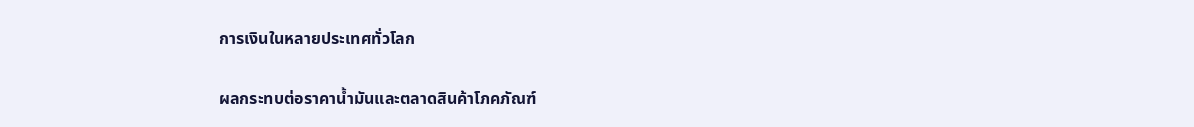การเงินในหลายประเทศทั่วโลก

ผลกระทบต่อราคาน้ำมันและตลาดสินค้าโภคภัณฑ์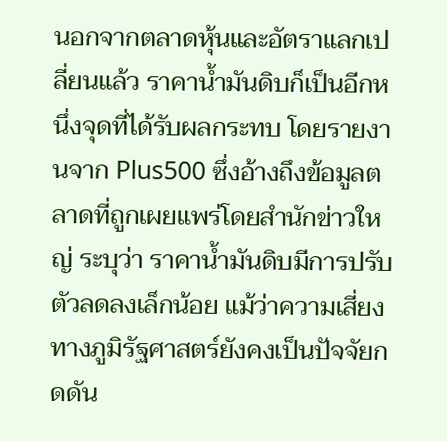นอกจากตลาดหุ้นและอัตราแลกเปลี่ยนแล้ว ราคาน้ำมันดิบก็เป็นอีกหนึ่งจุดที่ได้รับผลกระทบ โดยรายงานจาก Plus500 ซึ่งอ้างถึงข้อมูลตลาดที่ถูกเผยแพร่โดยสำนักข่าวใหญ่ ระบุว่า ราคาน้ำมันดิบมีการปรับตัวลดลงเล็กน้อย แม้ว่าความเสี่ยงทางภูมิรัฐศาสตร์ยังคงเป็นปัจจัยกดดัน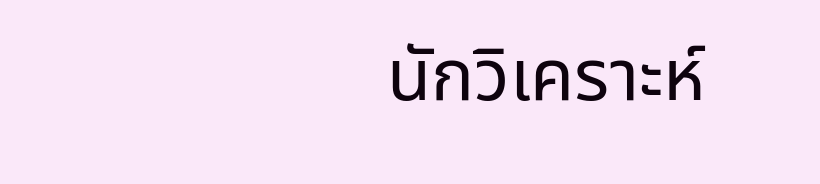นักวิเคราะห์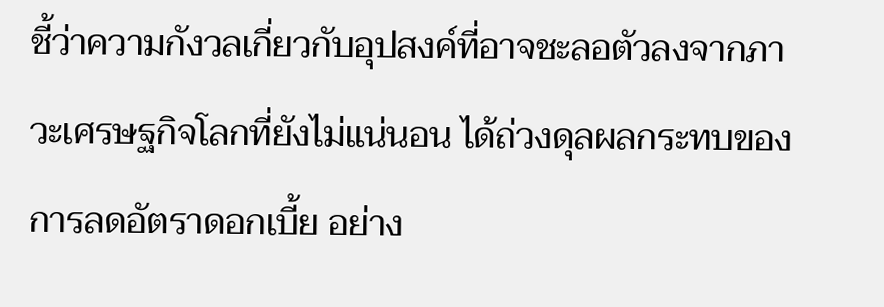ชี้ว่าความกังวลเกี่ยวกับอุปสงค์ที่อาจชะลอตัวลงจากภาวะเศรษฐกิจโลกที่ยังไม่แน่นอน ได้ถ่วงดุลผลกระทบของการลดอัตราดอกเบี้ย อย่าง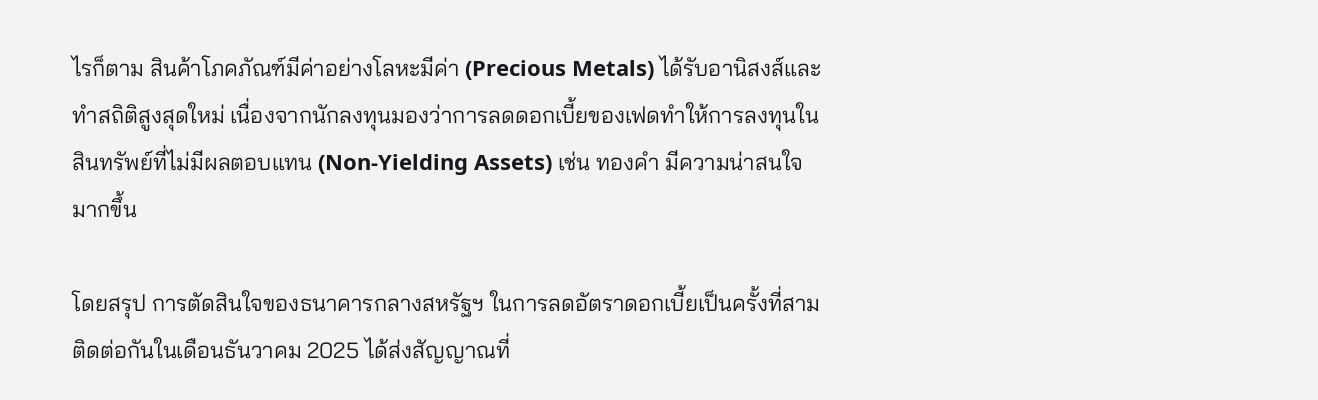ไรก็ตาม สินค้าโภคภัณฑ์มีค่าอย่างโลหะมีค่า (Precious Metals) ได้รับอานิสงส์และทำสถิติสูงสุดใหม่ เนื่องจากนักลงทุนมองว่าการลดดอกเบี้ยของเฟดทำให้การลงทุนในสินทรัพย์ที่ไม่มีผลตอบแทน (Non-Yielding Assets) เช่น ทองคำ มีความน่าสนใจมากขึ้น

โดยสรุป การตัดสินใจของธนาคารกลางสหรัฐฯ ในการลดอัตราดอกเบี้ยเป็นครั้งที่สามติดต่อกันในเดือนธันวาคม 2025 ได้ส่งสัญญาณที่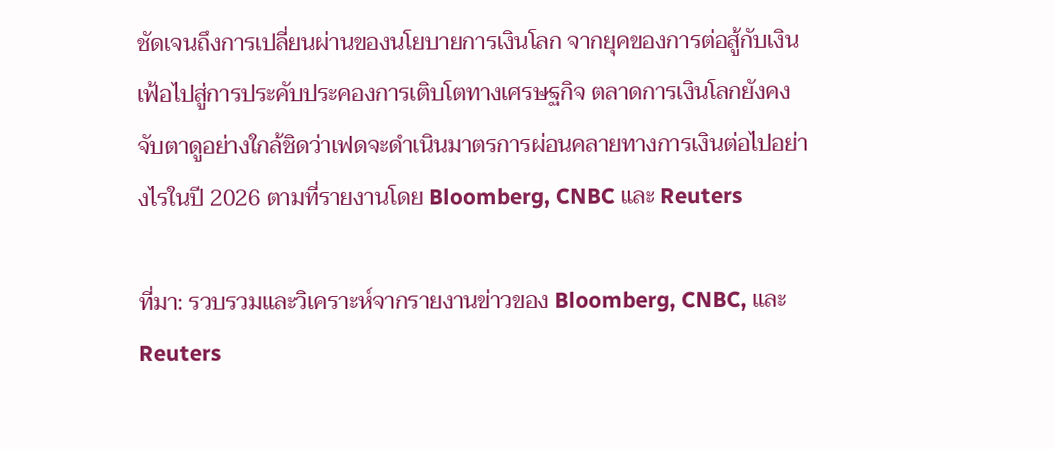ชัดเจนถึงการเปลี่ยนผ่านของนโยบายการเงินโลก จากยุคของการต่อสู้กับเงินเฟ้อไปสู่การประคับประคองการเติบโตทางเศรษฐกิจ ตลาดการเงินโลกยังคงจับตาดูอย่างใกล้ชิดว่าเฟดจะดำเนินมาตรการผ่อนคลายทางการเงินต่อไปอย่างไรในปี 2026 ตามที่รายงานโดย Bloomberg, CNBC และ Reuters

ที่มา: รวบรวมและวิเคราะห์จากรายงานข่าวของ Bloomberg, CNBC, และ Reuters